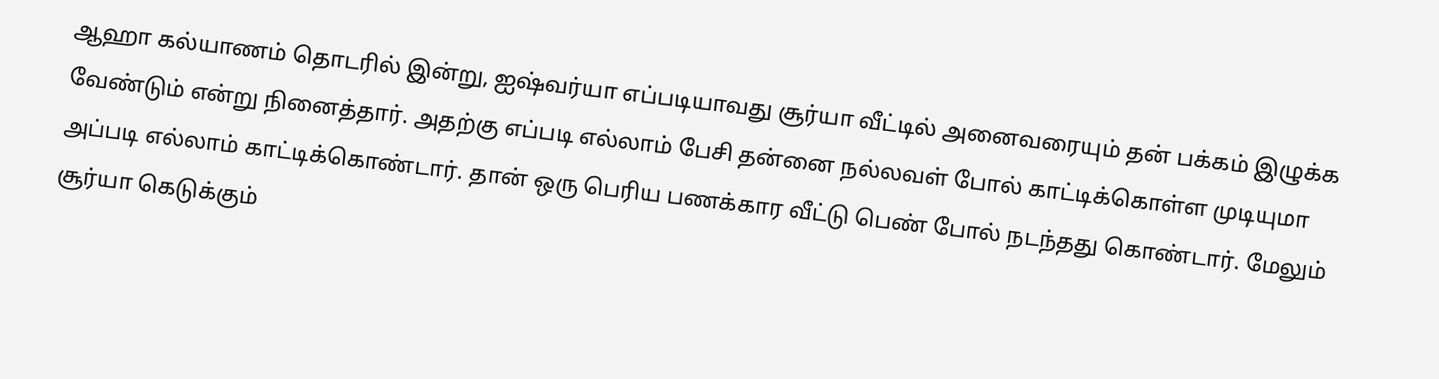ஆஹா கல்யாணம் தொடரில் இன்று, ஐஷ்வர்யா எப்படியாவது சூர்யா வீட்டில் அனைவரையும் தன் பக்கம் இழுக்க வேண்டும் என்று நினைத்தார். அதற்கு எப்படி எல்லாம் பேசி தன்னை நல்லவள் போல் காட்டிக்கொள்ள முடியுமா அப்படி எல்லாம் காட்டிக்கொண்டார். தான் ஒரு பெரிய பணக்கார வீட்டு பெண் போல் நடந்தது கொண்டார். மேலும் சூர்யா கெடுக்கும்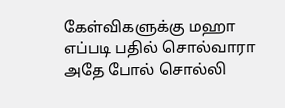கேள்விகளுக்கு மஹா எப்படி பதில் சொல்வாரா அதே போல் சொல்லி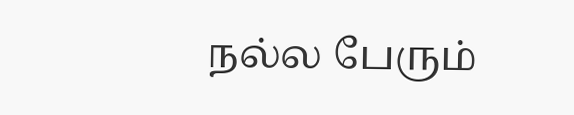நல்ல பேரும்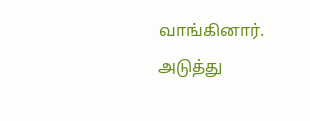வாங்கினார். அடுத்து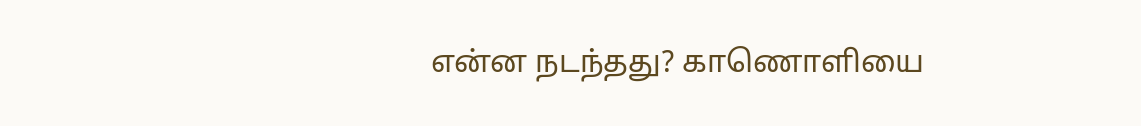என்ன நடந்தது? காணொளியை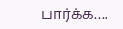பார்க்க….